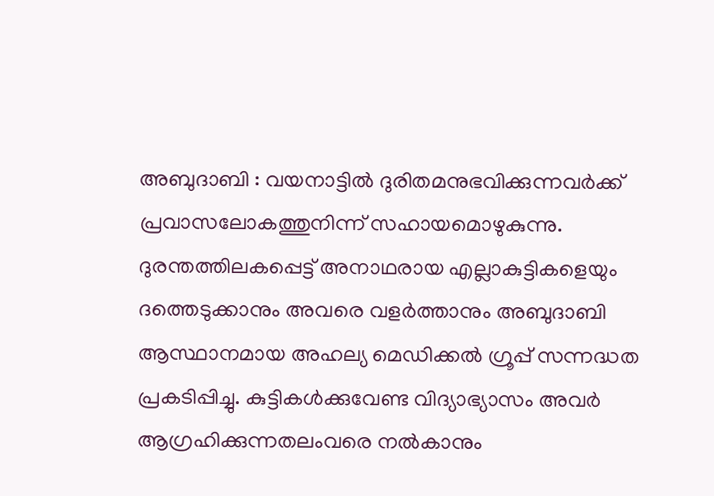അബുദാബി : വയനാട്ടിൽ ദുരിതമനുഭവിക്കുന്നവർക്ക് പ്രവാസലോകത്തുനിന്ന് സഹായമൊഴുകുന്നു. ദുരന്തത്തിലകപ്പെട്ട് അനാഥരായ എല്ലാകുട്ടികളെയും ദത്തെടുക്കാനും അവരെ വളർത്താനും അബുദാബി ആസ്ഥാനമായ അഹല്യ മെഡിക്കൽ ഗ്രൂപ്പ് സന്നദ്ധത പ്രകടിപ്പിച്ചു. കുട്ടികൾക്കുവേണ്ട വിദ്യാഭ്യാസം അവർ ആഗ്രഹിക്കുന്നതലംവരെ നൽകാനും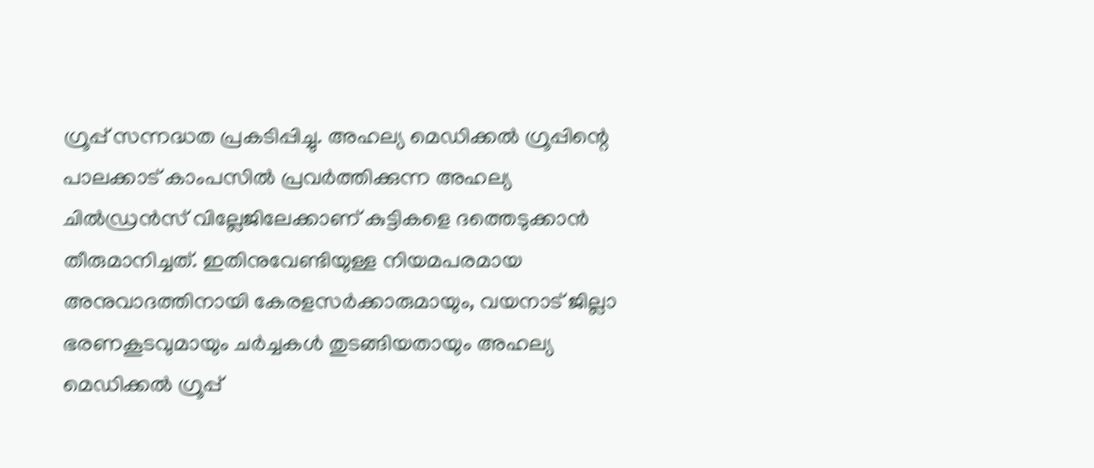ഗ്രൂപ്പ് സന്നദ്ധത പ്രകടിപ്പിച്ചു. അഹല്യ മെഡിക്കൽ ഗ്രൂപ്പിന്റെ പാലക്കാട് കാംപസിൽ പ്രവർത്തിക്കുന്ന അഹല്യ ചിൽഡ്രൻസ് വില്ലേജിലേക്കാണ് കുട്ടികളെ ദത്തെടുക്കാൻ തീരുമാനിച്ചത്. ഇതിനുവേണ്ടിയുള്ള നിയമപരമായ അനുവാദത്തിനായി കേരളസർക്കാരുമായും, വയനാട് ജില്ലാ ഭരണകൂടവുമായും ചർച്ചകൾ തുടങ്ങിയതായും അഹല്യ മെഡിക്കൽ ഗ്രൂപ്പ്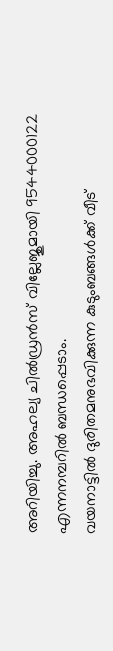അറിയിച്ചു. അഹല്യ ചിൽഡ്രൻസ് വില്ലേജുമായി 9544000122 എന്നനമ്പറിൽ ബന്ധപ്പെടാം.
വയനാട്ടിൽ ദുരിതമനുഭവിക്കുന്ന കുടുംബങ്ങൾക്ക് വീട്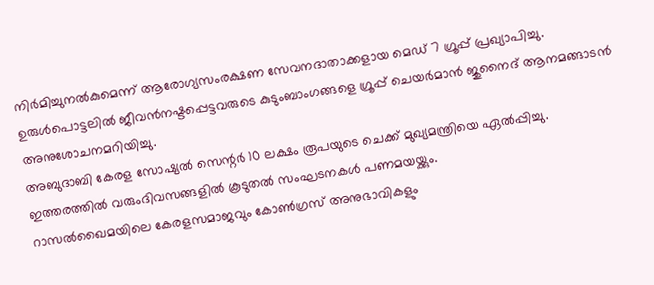നിർമിച്ചുനൽകുമെന്ന് ആരോഗ്യസംരക്ഷണ സേവനദാതാക്കളായ മെഡ് 7 ഗ്രൂപ്പ് പ്രഖ്യാപിച്ചു. ഉരുൾപൊട്ടലിൽ ജീവൻനഷ്ടപ്പെട്ടവരുടെ കുടുംബാംഗങ്ങളെ ഗ്രൂപ്പ് ചെയർമാൻ ജുനൈദ് ആനമങ്ങാടൻ അനുശോചനമറിയിച്ചു.
അബുദാബി കേരള സോഷ്യൽ സെന്റർ 10 ലക്ഷം രൂപയുടെ ചെക്ക് മുഖ്യമന്ത്രിയെ ഏൽപ്പിച്ചു. ഇത്തരത്തിൽ വരുംദിവസങ്ങളിൽ കൂടുതൽ സംഘടനകൾ പണമയയ്ക്കും.
റാസൽഖൈമയിലെ കേരളസമാജവും കോൺഗ്രസ് അനുഭാവികളും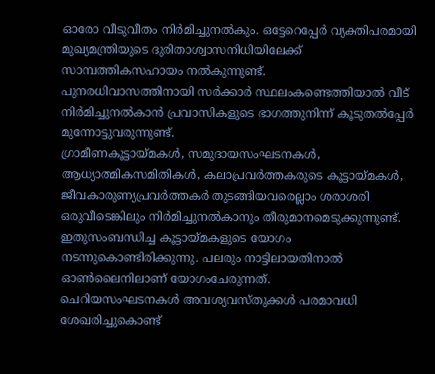ഓരോ വീടുവീതം നിർമിച്ചുനൽകും. ഒട്ടേറെപ്പേർ വ്യക്തിപരമായി മുഖ്യമന്ത്രിയുടെ ദുരിതാശ്വാസനിധിയിലേക്ക് സാമ്പത്തികസഹായം നൽകുന്നുണ്ട്.
പുനരധിവാസത്തിനായി സർക്കാർ സ്ഥലംകണ്ടെത്തിയാൽ വീട് നിർമിച്ചുനൽകാൻ പ്രവാസികളുടെ ഭാഗത്തുനിന്ന് കൂടുതൽപ്പേർ മുന്നോട്ടുവരുന്നുണ്ട്.
ഗ്രാമീണകൂട്ടായ്മകൾ, സമുദായസംഘടനകൾ, ആധ്യാത്മികസമിതികൾ, കലാപ്രവർത്തകരുടെ കൂട്ടായ്മകൾ, ജീവകാരുണ്യപ്രവർത്തകർ തുടങ്ങിയവരെല്ലാം ശരാശരി ഒരുവീടെങ്കിലും നിർമിച്ചുനൽകാനും തീരുമാനമെടുക്കുന്നുണ്ട്. ഇതുസംബന്ധിച്ച കൂട്ടായ്മകളുടെ യോഗം നടന്നുകൊണ്ടിരിക്കുന്നു. പലരും നാട്ടിലായതിനാൽ ഓൺലൈനിലാണ് യോഗംചേരുന്നത്.
ചെറിയസംഘടനകൾ അവശ്യവസ്തുക്കൾ പരമാവധി ശേഖരിച്ചുകൊണ്ട്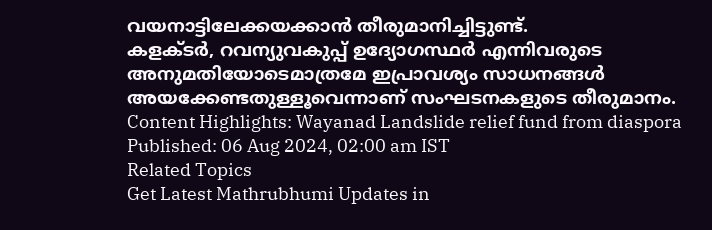വയനാട്ടിലേക്കയക്കാൻ തീരുമാനിച്ചിട്ടുണ്ട്.
കളക്ടർ, റവന്യുവകുപ്പ് ഉദ്യോഗസ്ഥർ എന്നിവരുടെ അനുമതിയോടെമാത്രമേ ഇപ്രാവശ്യം സാധനങ്ങൾ അയക്കേണ്ടതുള്ളൂവെന്നാണ് സംഘടനകളുടെ തീരുമാനം.
Content Highlights: Wayanad Landslide relief fund from diaspora
Published: 06 Aug 2024, 02:00 am IST
Related Topics
Get Latest Mathrubhumi Updates in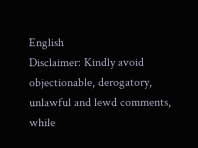English
Disclaimer: Kindly avoid objectionable, derogatory, unlawful and lewd comments, while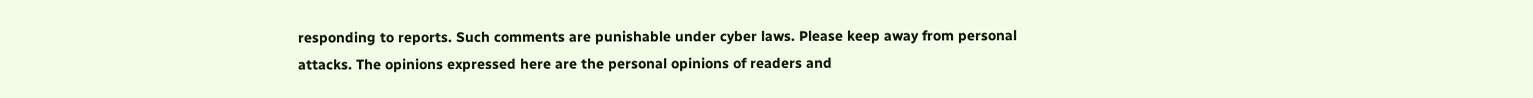responding to reports. Such comments are punishable under cyber laws. Please keep away from personal attacks. The opinions expressed here are the personal opinions of readers and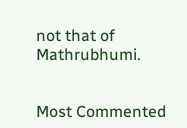not that of Mathrubhumi.


Most Commented